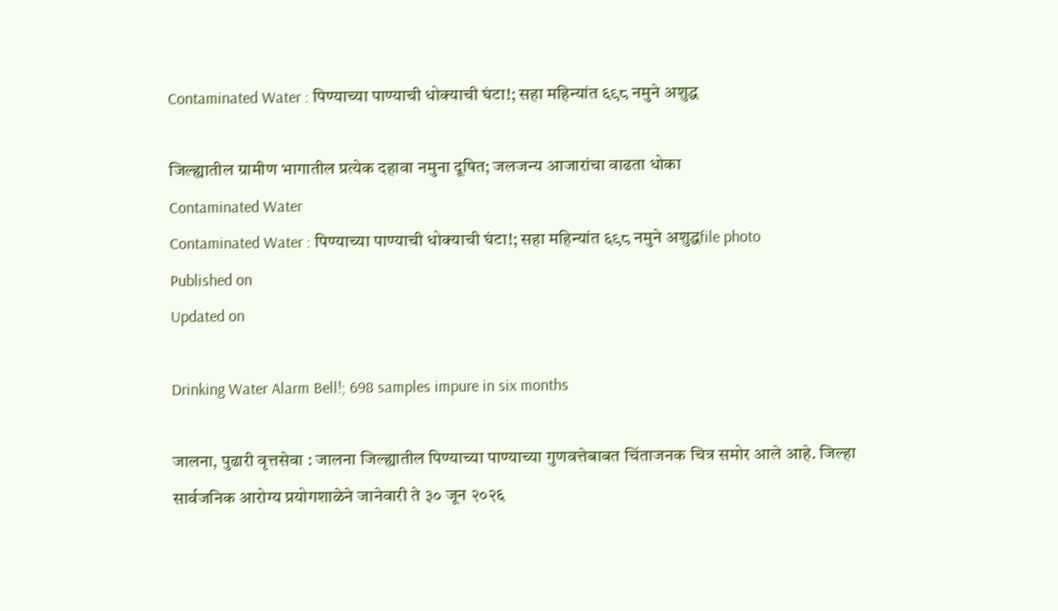Contaminated Water : पिण्याच्या पाण्याची धोक्याची घंटा!; सहा महिन्यांत ६९८ नमुने अशुद्ध

जिल्ह्यातील ग्रामीण भागातील प्रत्येक दहावा नमुना दूषित; जलजन्य आजारांचा वाढता धोका
Contaminated Water
Contaminated Water : पिण्याच्या पाण्याची धोक्याची घंटा!; सहा महिन्यांत ६९८ नमुने अशुद्धfile photo
Published on
Updated on

Drinking Water Alarm Bell!; 698 samples impure in six months

जालना, पुढारी वृत्तसेवा : जालना जिल्ह्यातील पिण्याच्या पाण्याच्या गुणवत्तेबाबत चिंताजनक चित्र समोर आले आहे. जिल्हा सार्वजनिक आरोग्य प्रयोगशाळेने जानेवारी ते ३० जून २०२६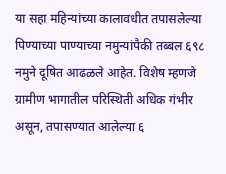या सहा महिन्यांच्या कालावधीत तपासलेल्या पिण्याच्या पाण्याच्या नमुन्यांपैकी तब्बल ६९८ नमुने दूषित आढळले आहेत. विशेष म्हणजे ग्रामीण भागातील परिस्थिती अधिक गंभीर असून, तपासण्यात आलेल्या ६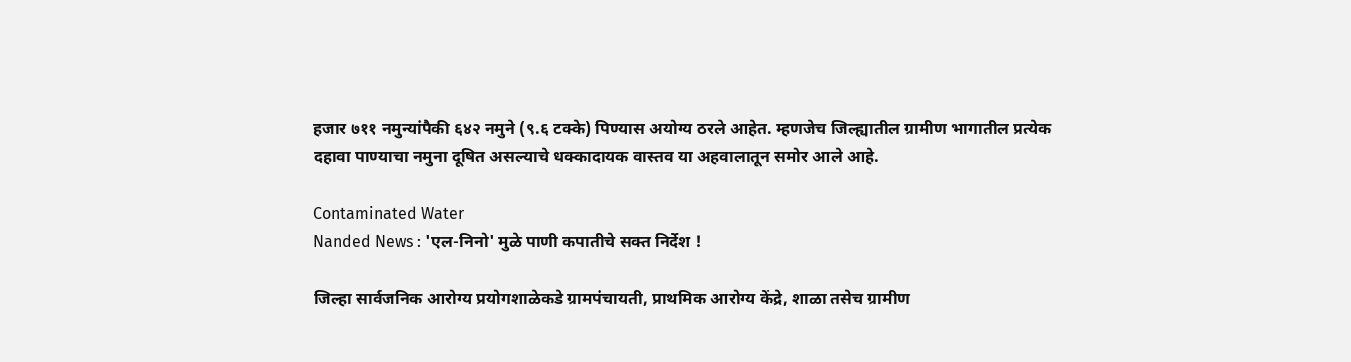हजार ७११ नमुन्यांपैकी ६४२ नमुने (९.६ टक्के) पिण्यास अयोग्य ठरले आहेत. म्हणजेच जिल्ह्यातील ग्रामीण भागातील प्रत्येक दहावा पाण्याचा नमुना दूषित असल्याचे धक्कादायक वास्तव या अहवालातून समोर आले आहे.

Contaminated Water
Nanded News : 'एल-निनो' मुळे पाणी कपातीचे सक्त निर्देश !

जिल्हा सार्वजनिक आरोग्य प्रयोगशाळेकडे ग्रामपंचायती, प्राथमिक आरोग्य केंद्रे, शाळा तसेच ग्रामीण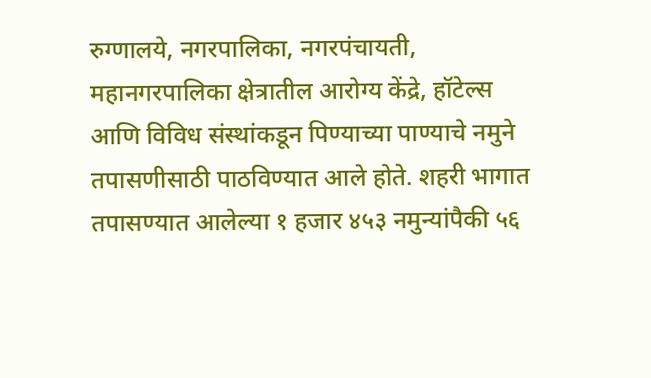रुग्णालये, नगरपालिका, नगरपंचायती, महानगरपालिका क्षेत्रातील आरोग्य केंद्रे, हॉटेल्स आणि विविध संस्थांकडून पिण्याच्या पाण्याचे नमुने तपासणीसाठी पाठविण्यात आले होते. शहरी भागात तपासण्यात आलेल्या १ हजार ४५३ नमुन्यांपैकी ५६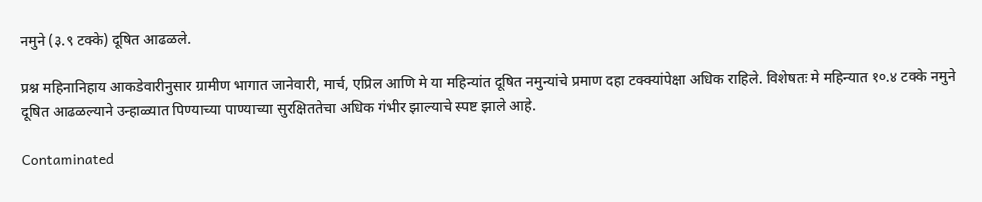नमुने (३.९ टक्के) दूषित आढळले.

प्रश्न महिनानिहाय आकडेवारीनुसार ग्रामीण भागात जानेवारी, मार्च, एप्रिल आणि मे या महिन्यांत दूषित नमुन्यांचे प्रमाण दहा टक्क्यांपेक्षा अधिक राहिले. विशेषतः मे महिन्यात १०.४ टक्के नमुने दूषित आढळल्याने उन्हाळ्यात पिण्याच्या पाण्याच्या सुरक्षिततेचा अधिक गंभीर झाल्याचे स्पष्ट झाले आहे.

Contaminated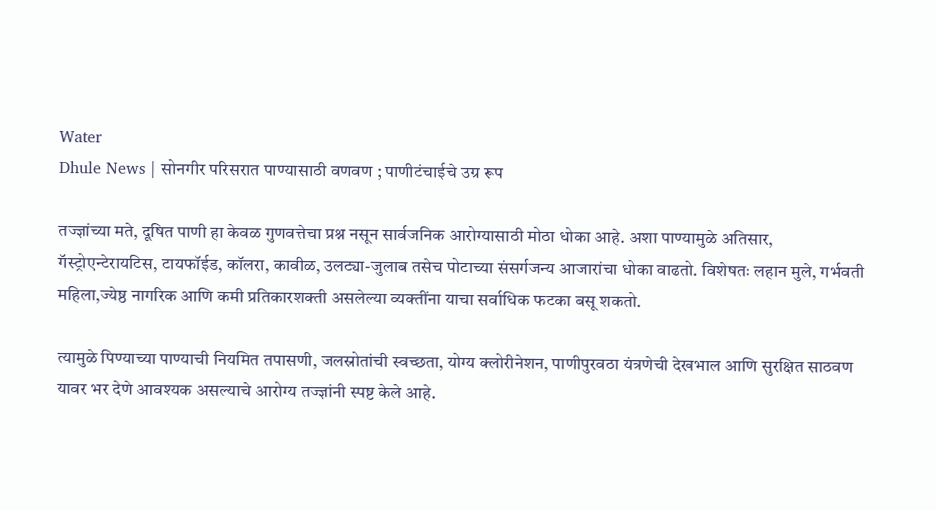Water
Dhule News | सोनगीर परिसरात पाण्यासाठी वणवण ; पाणीटंचाईचे उग्र रूप

तज्ज्ञांच्या मते, दूषित पाणी हा केवळ गुणवत्तेचा प्रश्न नसून सार्वजनिक आरोग्यासाठी मोठा धोका आहे. अशा पाण्यामुळे अतिसार, गॅस्ट्रोएन्टेरायटिस, टायफॉईड, कॉलरा, कावीळ, उलट्या-जुलाब तसेच पोटाच्या संसर्गजन्य आजारांचा धोका वाढतो. विशेषतः लहान मुले, गर्भवती महिला,ज्येष्ठ नागरिक आणि कमी प्रतिकारशक्ती असलेल्या व्यक्तींना याचा सर्वाधिक फटका बसू शकतो.

त्यामुळे पिण्याच्या पाण्याची नियमित तपासणी, जलस्रोतांची स्वच्छता, योग्य क्लोरीनेशन, पाणीपुरवठा यंत्रणेची देखभाल आणि सुरक्षित साठवण यावर भर देणे आवश्यक असल्याचे आरोग्य तज्ज्ञांनी स्पष्ट केले आहे.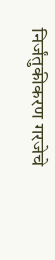निर्जंतुकीकरण गरजेचे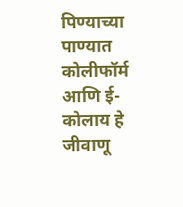पिण्याच्या पाण्यात कोलीफॉर्म आणि ई-कोलाय हे जीवाणू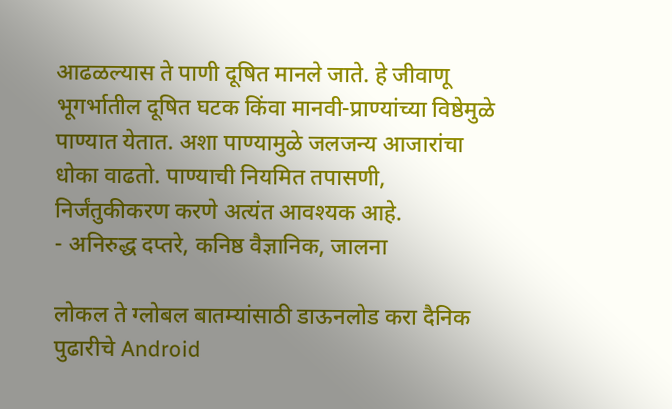आढळल्यास ते पाणी दूषित मानले जाते. हे जीवाणू भूगर्भातील दूषित घटक किंवा मानवी-प्राण्यांच्या विष्ठेमुळे पाण्यात येतात. अशा पाण्यामुळे जलजन्य आजारांचा धोका वाढतो. पाण्याची नियमित तपासणी, निर्जंतुकीकरण करणे अत्यंत आवश्यक आहे.
- अनिरुद्ध दप्तरे, कनिष्ठ वैज्ञानिक, जालना

लोकल ते ग्लोबल बातम्यांसाठी डाऊनलोड करा दैनिक पुढारीचे Android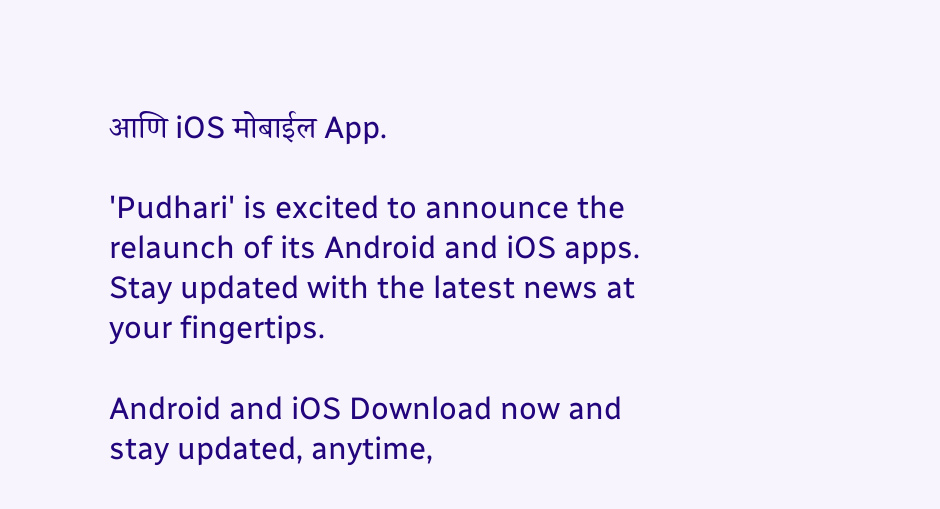आणि iOS मोबाईल App.

'Pudhari' is excited to announce the relaunch of its Android and iOS apps. Stay updated with the latest news at your fingertips.

Android and iOS Download now and stay updated, anytime,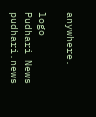anywhere.

logo
Pudhari News
pudhari.news